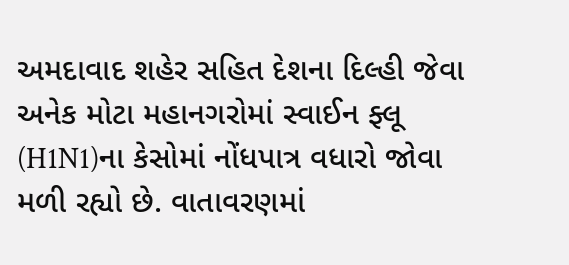અમદાવાદ શહેર સહિત દેશના દિલ્હી જેવા અનેક મોટા મહાનગરોમાં સ્વાઈન ફ્લૂ (H1N1)ના કેસોમાં નોંધપાત્ર વધારો જોવા મળી રહ્યો છે. વાતાવરણમાં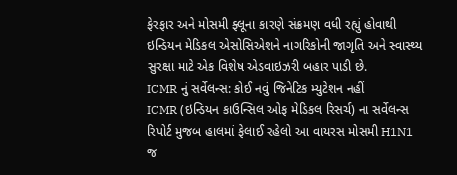ફેરફાર અને મોસમી ફ્લૂના કારણે સંક્રમણ વધી રહ્યું હોવાથી ઇન્ડિયન મેડિકલ એસોસિએશને નાગરિકોની જાગૃતિ અને સ્વાસ્થ્ય સુરક્ષા માટે એક વિશેષ એડવાઇઝરી બહાર પાડી છે.
ICMR નું સર્વેલન્સ: કોઈ નવું જિનેટિક મ્યુટેશન નહીં
ICMR (ઇન્ડિયન કાઉન્સિલ ઓફ મેડિકલ રિસર્ચ) ના સર્વેલન્સ રિપોર્ટ મુજબ હાલમાં ફેલાઈ રહેલો આ વાયરસ મોસમી H1N1 જ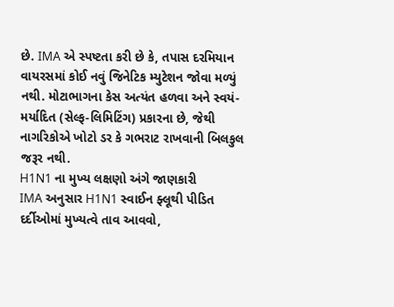છે. IMA એ સ્પષ્ટતા કરી છે કે, તપાસ દરમિયાન વાયરસમાં કોઈ નવું જિનેટિક મ્યુટેશન જોવા મળ્યું નથી. મોટાભાગના કેસ અત્યંત હળવા અને સ્વયં-મર્યાદિત (સેલ્ફ-લિમિટિંગ) પ્રકારના છે, જેથી નાગરિકોએ ખોટો ડર કે ગભરાટ રાખવાની બિલકુલ જરૂર નથી.
H1N1 ના મુખ્ય લક્ષણો અંગે જાણકારી
IMA અનુસાર H1N1 સ્વાઈન ફ્લૂથી પીડિત દર્દીઓમાં મુખ્યત્વે તાવ આવવો,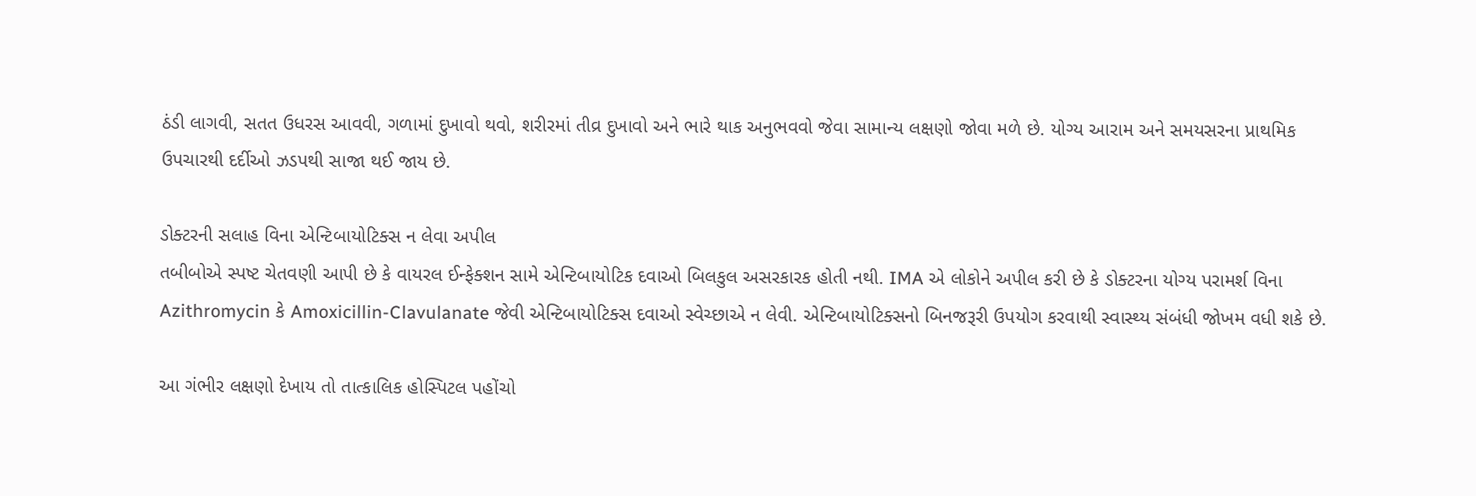ઠંડી લાગવી, સતત ઉધરસ આવવી, ગળામાં દુખાવો થવો, શરીરમાં તીવ્ર દુખાવો અને ભારે થાક અનુભવવો જેવા સામાન્ય લક્ષણો જોવા મળે છે. યોગ્ય આરામ અને સમયસરના પ્રાથમિક ઉપચારથી દર્દીઓ ઝડપથી સાજા થઈ જાય છે.

ડોક્ટરની સલાહ વિના એન્ટિબાયોટિક્સ ન લેવા અપીલ
તબીબોએ સ્પષ્ટ ચેતવણી આપી છે કે વાયરલ ઈન્ફેક્શન સામે એન્ટિબાયોટિક દવાઓ બિલકુલ અસરકારક હોતી નથી. IMA એ લોકોને અપીલ કરી છે કે ડોક્ટરના યોગ્ય પરામર્શ વિના Azithromycin કે Amoxicillin-Clavulanate જેવી એન્ટિબાયોટિક્સ દવાઓ સ્વેચ્છાએ ન લેવી. એન્ટિબાયોટિક્સનો બિનજરૂરી ઉપયોગ કરવાથી સ્વાસ્થ્ય સંબંધી જોખમ વધી શકે છે.

આ ગંભીર લક્ષણો દેખાય તો તાત્કાલિક હોસ્પિટલ પહોંચો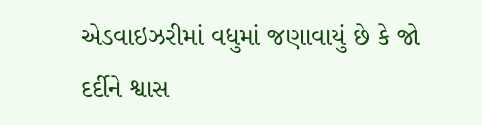એડવાઇઝરીમાં વધુમાં જણાવાયું છે કે જો દર્દીને શ્વાસ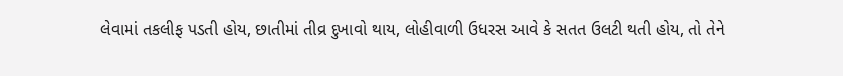લેવામાં તકલીફ પડતી હોય, છાતીમાં તીવ્ર દુખાવો થાય, લોહીવાળી ઉધરસ આવે કે સતત ઉલટી થતી હોય, તો તેને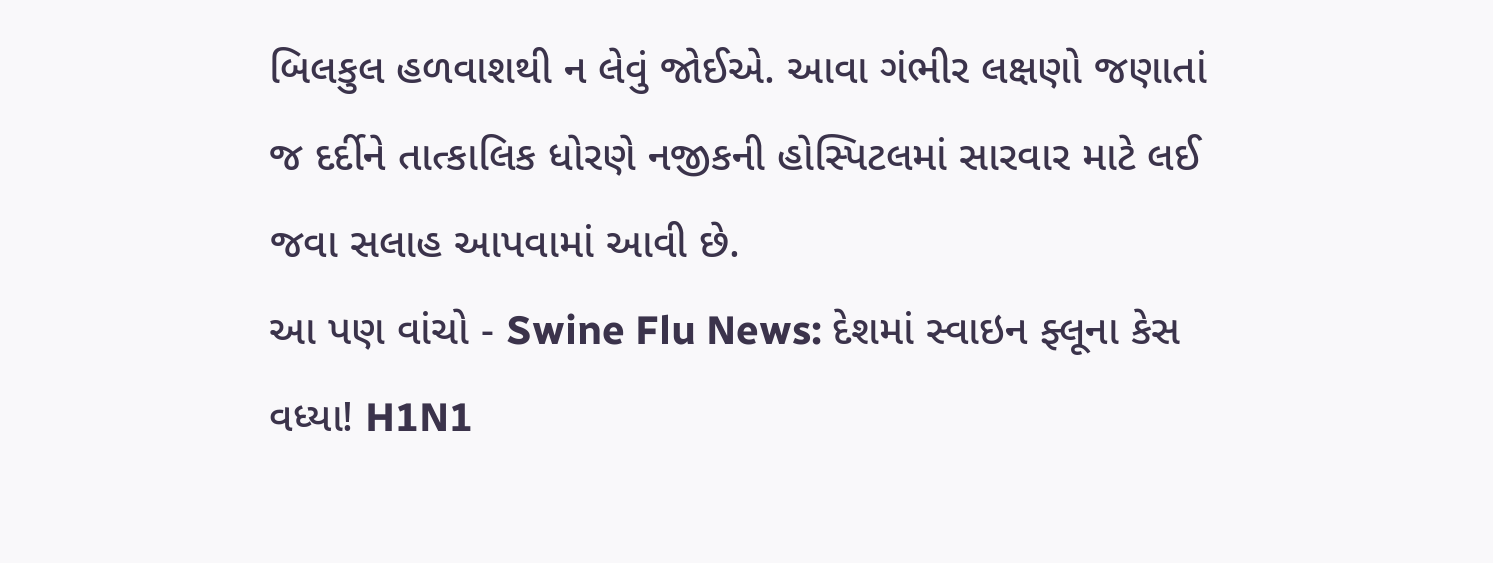બિલકુલ હળવાશથી ન લેવું જોઈએ. આવા ગંભીર લક્ષણો જણાતાં જ દર્દીને તાત્કાલિક ધોરણે નજીકની હોસ્પિટલમાં સારવાર માટે લઈ જવા સલાહ આપવામાં આવી છે.
આ પણ વાંચો - Swine Flu News: દેશમાં સ્વાઇન ફ્લૂના કેસ વધ્યા! H1N1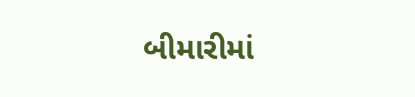બીમારીમાં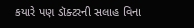કયારે પણ ડૉક્ટરની સલાહ વિના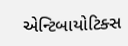એન્ટિબાયોટિક્સ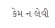કેમ ન લેવી